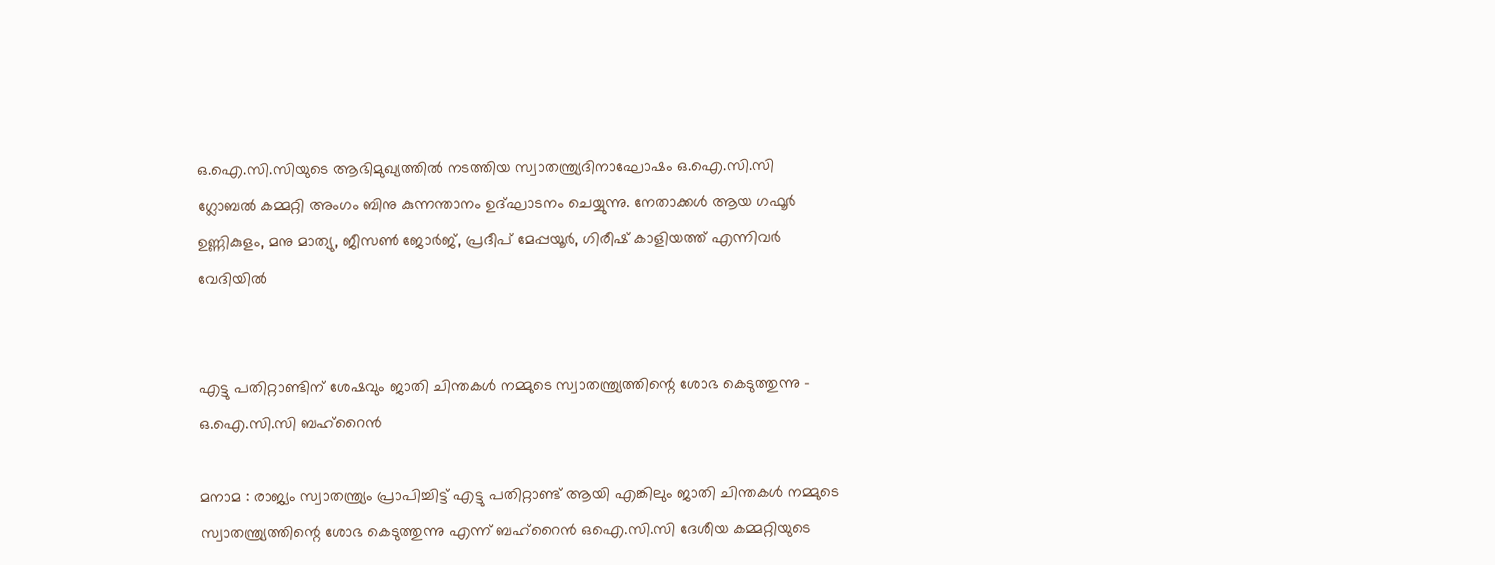ഒ.ഐ.സി.സിയുടെ ആഭിമുഖ്യത്തിൽ നടത്തിയ സ്വാതന്ത്ര്യദിനാഘോഷം ഒ.ഐ.സി.സി ഗ്ലോബൽ കമ്മറ്റി അംഗം ബിനു കുന്നന്താനം ഉദ്ഘാടനം ചെയ്യുന്നു. നേതാക്കൾ ആയ ഗഫൂർ ഉണ്ണികുളം, മനു മാത്യു, ജീസൺ ജോർജ്, പ്രദീപ്‌ മേപ്പയൂർ, ഗിരീഷ് കാളിയത്ത് എന്നിവർ വേദിയിൽ


എട്ടു പതിറ്റാണ്ടിന് ശേഷവും ജാതി ചിന്തകൾ നമ്മുടെ സ്വാതന്ത്ര്യത്തിന്റെ ശോഭ കെടുത്തുന്നു - ഒ.ഐ.സി.സി ബഹ്‌റൈൻ

മനാമ : രാജ്യം സ്വാതന്ത്ര്യം പ്രാപിച്ചിട്ട് എട്ടു പതിറ്റാണ്ട് ആയി എങ്കിലും ജാതി ചിന്തകൾ നമ്മുടെ സ്വാതന്ത്ര്യത്തിന്റെ ശോഭ കെടുത്തുന്നു എന്ന് ബഹ്‌റൈൻ ഒഐ.സി.സി ദേശീയ കമ്മറ്റിയുടെ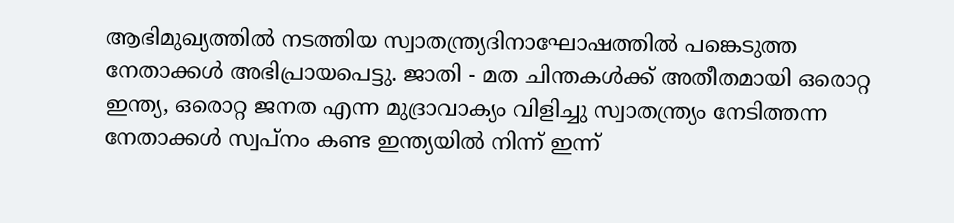ആഭിമുഖ്യത്തിൽ നടത്തിയ സ്വാതന്ത്ര്യദിനാഘോഷത്തിൽ പങ്കെടുത്ത നേതാക്കൾ അഭിപ്രായപെട്ടു. ജാതി - മത ചിന്തകൾക്ക് അതീതമായി ഒരൊറ്റ ഇന്ത്യ, ഒരൊറ്റ ജനത എന്ന മുദ്രാവാക്യം വിളിച്ചു സ്വാതന്ത്ര്യം നേടിത്തന്ന നേതാക്കൾ സ്വപ്നം കണ്ട ഇന്ത്യയിൽ നിന്ന് ഇന്ന്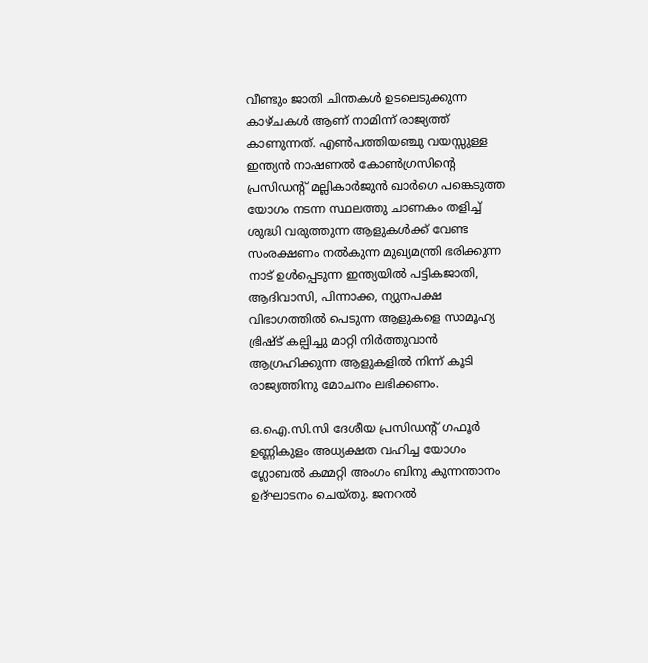വീണ്ടും ജാതി ചിന്തകൾ ഉടലെടുക്കുന്ന കാഴ്ചകൾ ആണ് നാമിന്ന് രാജ്യത്ത് കാണുന്നത്. എൺപത്തിയഞ്ചു വയസ്സുള്ള ഇന്ത്യൻ നാഷണൽ കോൺഗ്രസിന്റെ പ്രസിഡന്റ്‌ മല്ലികാർജുൻ ഖാർഗെ പങ്കെടുത്ത യോഗം നടന്ന സ്ഥലത്തു ചാണകം തളിച്ച് ശുദ്ധി വരുത്തുന്ന ആളുകൾക്ക് വേണ്ട സംരക്ഷണം നൽകുന്ന മുഖ്യമന്ത്രി ഭരിക്കുന്ന നാട് ഉൾപ്പെടുന്ന ഇന്ത്യയിൽ പട്ടികജാതി, ആദിവാസി, പിന്നാക്ക, ന്യുനപക്ഷ വിഭാഗത്തിൽ പെടുന്ന ആളുകളെ സാമൂഹ്യ ഭ്രിഷ്ട് കല്പിച്ചു മാറ്റി നിർത്തുവാൻ ആഗ്രഹിക്കുന്ന ആളുകളിൽ നിന്ന് കൂടി രാജ്യത്തിനു മോചനം ലഭിക്കണം.

ഒ.ഐ.സി.സി ദേശീയ പ്രസിഡന്റ്‌ ഗഫൂർ ഉണ്ണികുളം അധ്യക്ഷത വഹിച്ച യോഗം ഗ്ലോബൽ കമ്മറ്റി അംഗം ബിനു കുന്നന്താനം ഉദ്ഘാടനം ചെയ്തു. ജനറൽ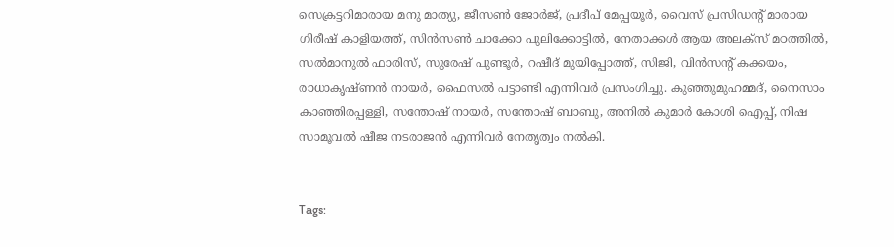സെക്രട്ടറിമാരായ മനു മാത്യു, ജീസൺ ജോർജ്, പ്രദീപ്‌ മേപ്പയൂർ, വൈസ് പ്രസിഡന്റ്‌ മാരായ ഗിരീഷ് കാളിയത്ത്, സിൻസൺ ചാക്കോ പുലിക്കോട്ടിൽ, നേതാക്കൾ ആയ അലക്സ്‌ മഠത്തിൽ, സൽമാനുൽ ഫാരിസ്, സുരേഷ് പുണ്ടൂർ, റഷീദ് മുയിപ്പോത്ത്, സിജി, വിൻസന്റ് കക്കയം, രാധാകൃഷ്ണൻ നായർ, ഫൈസൽ പട്ടാണ്ടി എന്നിവർ പ്രസംഗിച്ചു. കുഞ്ഞുമുഹമ്മദ്‌, നൈസാം കാഞ്ഞിരപ്പള്ളി, സന്തോഷ്‌ നായർ, സന്തോഷ്‌ ബാബു, അനിൽ കുമാർ കോശി ഐപ്പ്, നിഷ സാമൂവൽ ഷീജ നടരാജൻ എന്നിവർ നേതൃത്വം നൽകി.


Tags: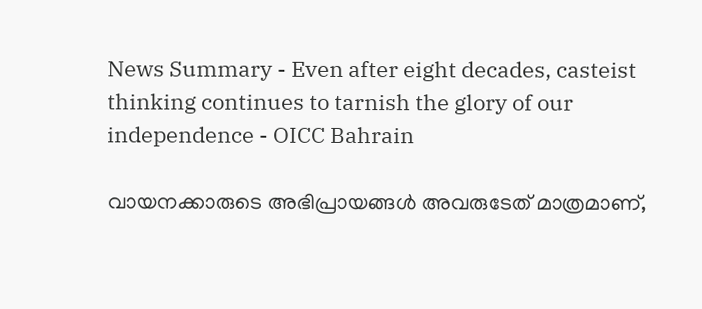News Summary - Even after eight decades, casteist thinking continues to tarnish the glory of our independence - OICC Bahrain

വായനക്കാരുടെ അഭിപ്രായങ്ങള്‍ അവരുടേത് മാത്രമാണ്,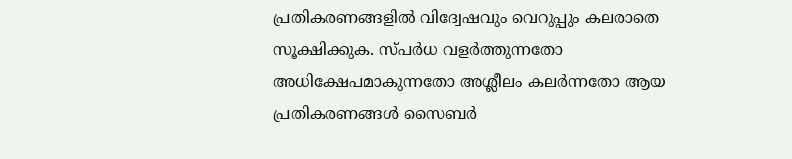പ്രതികരണങ്ങളിൽ വിദ്വേഷവും വെറുപ്പും കലരാതെ സൂക്ഷിക്കുക. സ്പർധ വളർത്തുന്നതോ അധിക്ഷേപമാകുന്നതോ അശ്ലീലം കലർന്നതോ ആയ പ്രതികരണങ്ങൾ സൈബർ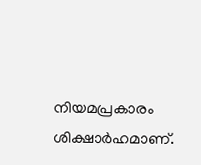നിയമപ്രകാരം ശിക്ഷാർഹമാണ്.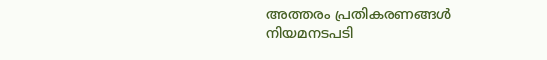അത്തരം പ്രതികരണങ്ങൾ നിയമനടപടി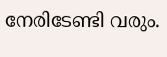നേരിടേണ്ടി വരും.